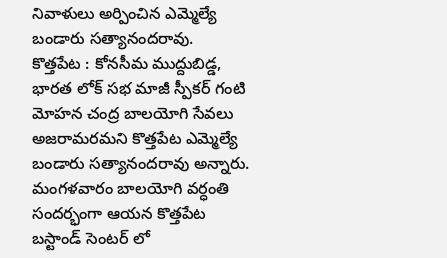నివాళులు అర్పించిన ఎమ్మెల్యే బండారు సత్యానందరావు.
కొత్తపేట : కోనసీమ ముద్దుబిడ్డ, భారత లోక్ సభ మాజీ స్పీకర్ గంటి మోహన చంద్ర బాలయోగి సేవలు అజరామరమని కొత్తపేట ఎమ్మెల్యే బండారు సత్యానందరావు అన్నారు. మంగళవారం బాలయోగి వర్ధంతి సందర్భంగా ఆయన కొత్తపేట బస్టాండ్ సెంటర్ లో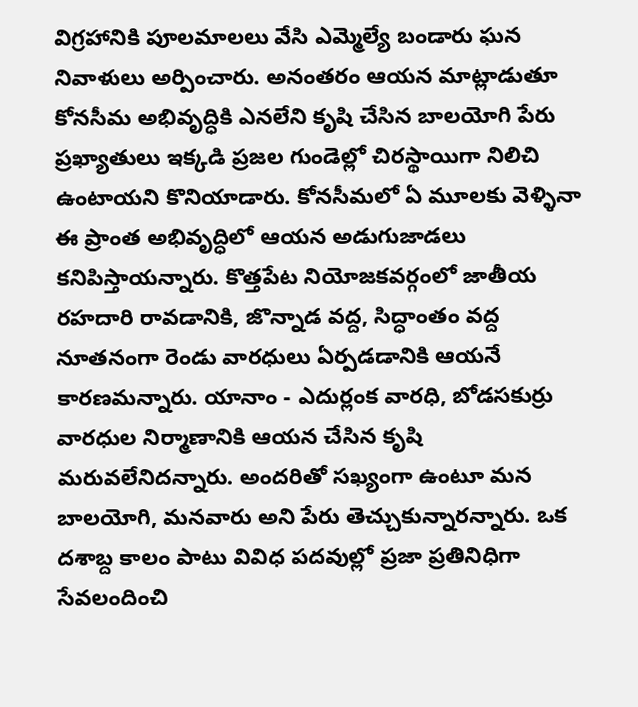విగ్రహానికి పూలమాలలు వేసి ఎమ్మెల్యే బండారు ఘన నివాళులు అర్పించారు. అనంతరం ఆయన మాట్లాడుతూ కోనసీమ అభివృద్ధికి ఎనలేని కృషి చేసిన బాలయోగి పేరు ప్రఖ్యాతులు ఇక్కడి ప్రజల గుండెల్లో చిరస్థాయిగా నిలిచి ఉంటాయని కొనియాడారు. కోనసీమలో ఏ మూలకు వెళ్ళినా ఈ ప్రాంత అభివృద్ధిలో ఆయన అడుగుజాడలు కనిపిస్తాయన్నారు. కొత్తపేట నియోజకవర్గంలో జాతీయ రహదారి రావడానికి, జొన్నాడ వద్ద, సిద్ధాంతం వద్ద నూతనంగా రెండు వారధులు ఏర్పడడానికి ఆయనే కారణమన్నారు. యానాం - ఎదుర్లంక వారధి, బోడసకుర్రు వారధుల నిర్మాణానికి ఆయన చేసిన కృషి మరువలేనిదన్నారు. అందరితో సఖ్యంగా ఉంటూ మన బాలయోగి, మనవారు అని పేరు తెచ్చుకున్నారన్నారు. ఒక దశాబ్ద కాలం పాటు వివిధ పదవుల్లో ప్రజా ప్రతినిధిగా సేవలందించి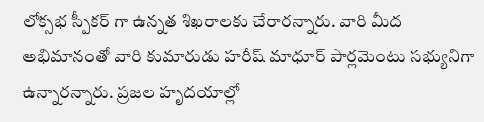లోక్సభ స్పీకర్ గా ఉన్నత శిఖరాలకు చేరారన్నారు. వారి మీద అభిమానంతో వారి కుమారుడు హరీష్ మాధూర్ పార్లమెంటు సభ్యునిగా ఉన్నారన్నారు. ప్రజల హృదయాల్లో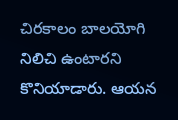చిరకాలం బాలయోగి నిలిచి ఉంటారని కొనియాడారు. ఆయన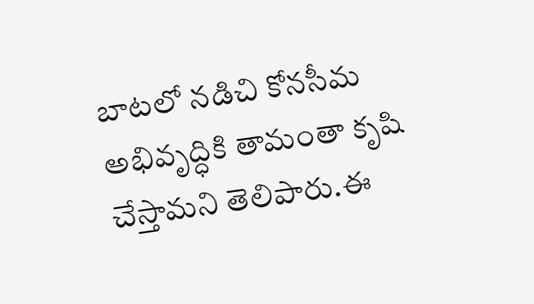బాటలో నడిచి కోనసీమ అభివృద్ధికి తామంతా కృషి చేస్తామని తెలిపారు.ఈ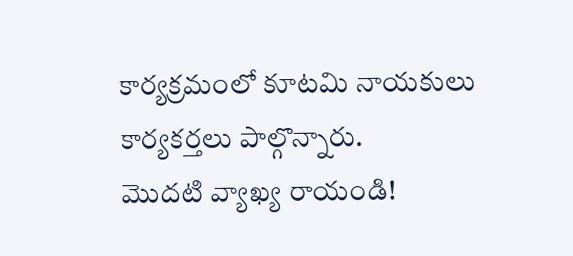కార్యక్రమంలో కూటమి నాయకులు కార్యకర్తలు పాల్గొన్నారు.
మొదటి వ్యాఖ్య రాయండి!